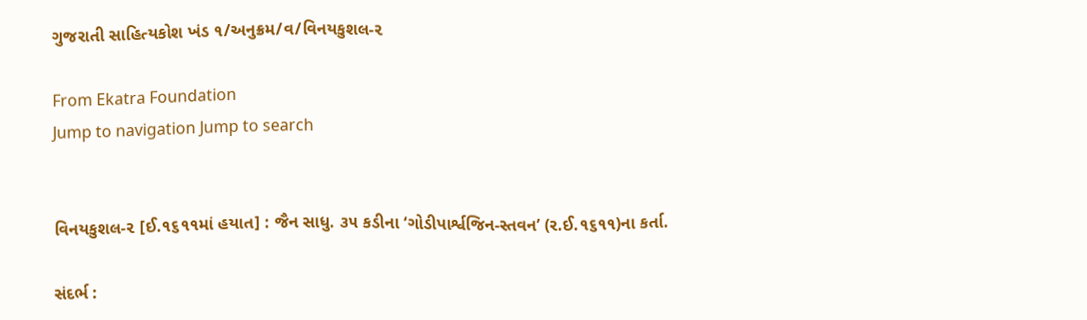ગુજરાતી સાહિત્યકોશ ખંડ ૧/અનુક્રમ/વ/વિનયકુશલ-૨

From Ekatra Foundation
Jump to navigation Jump to search


વિનયકુશલ-૨ [ઈ.૧૬૧૧માં હયાત] : જૈન સાધુ. ૩૫ કડીના ‘ગોડીપાર્શ્વજિન-સ્તવન’ (ર.ઈ.૧૬૧૧)ના કર્તા.

સંદર્ભ :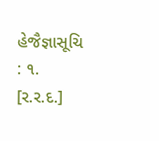હેજૈજ્ઞાસૂચિ : ૧.
[ર.ર.દ.]